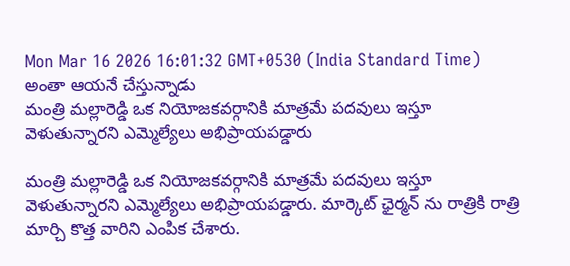Mon Mar 16 2026 16:01:32 GMT+0530 (India Standard Time)
అంతా ఆయనే చేస్తున్నాడు
మంత్రి మల్లారెడ్డి ఒక నియోజకవర్గానికి మాత్రమే పదవులు ఇస్తూ వెళుతున్నారని ఎమ్మెల్యేలు అభిప్రాయపడ్డారు

మంత్రి మల్లారెడ్డి ఒక నియోజకవర్గానికి మాత్రమే పదవులు ఇస్తూ వెళుతున్నారని ఎమ్మెల్యేలు అభిప్రాయపడ్డారు. మార్కెట్ ఛైర్మన్ ను రాత్రికి రాత్రి మార్చి కొత్త వారిని ఎంపిక చేశారు.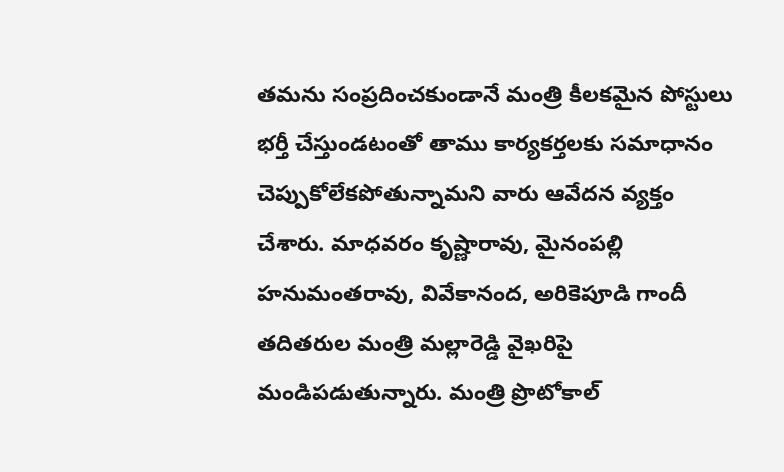తమను సంప్రదించకుండానే మంత్రి కీలకమైన పోస్టులు భర్తీ చేస్తుండటంతో తాము కార్యకర్తలకు సమాధానం చెప్పుకోలేకపోతున్నామని వారు ఆవేదన వ్యక్తం చేశారు. మాధవరం కృష్ణారావు, మైనంపల్లి హనుమంతరావు, వివేకానంద, అరికెపూడి గాందీ తదితరుల మంత్రి మల్లారెడ్డి వైఖరిపై మండిపడుతున్నారు. మంత్రి ప్రొటోకాల్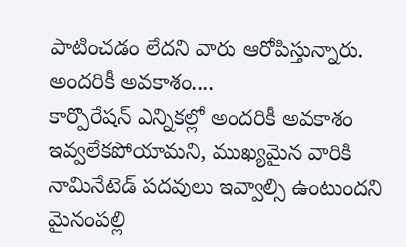పాటించడం లేదని వారు ఆరోపిస్తున్నారు.
అందరికీ అవకాశం....
కార్పొరేషన్ ఎన్నికల్లో అందరికీ అవకాశం ఇవ్వలేకపోయామని, ముఖ్యమైన వారికి నామినేటెడ్ పదవులు ఇవ్వాల్సి ఉంటుందని మైనంపల్లి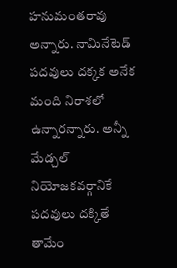హనుమంతరావు అన్నారు. నామినేటెడ్ పదవులు దక్కక అనేక మంది నిరాశలో ఉన్నారన్నారు. అన్నీ మేడ్చల్ నియోజకవర్గానికే పదవులు దక్కితే తామేం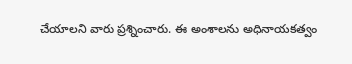చేయాలని వారు ప్రశ్నించారు. ఈ అంశాలను అధినాయకత్వం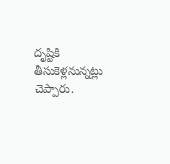దృష్టికి తీసుకెళ్లనున్నట్లు చెప్పారు.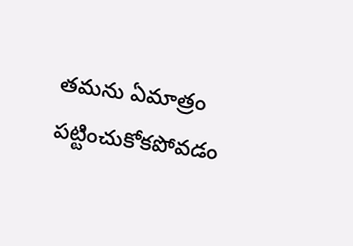తమను ఏమాత్రం పట్టించుకోకపోవడం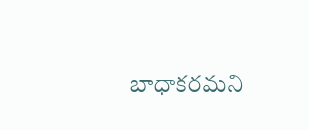బాధాకరమని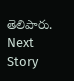తెలిపారు.
Next Story